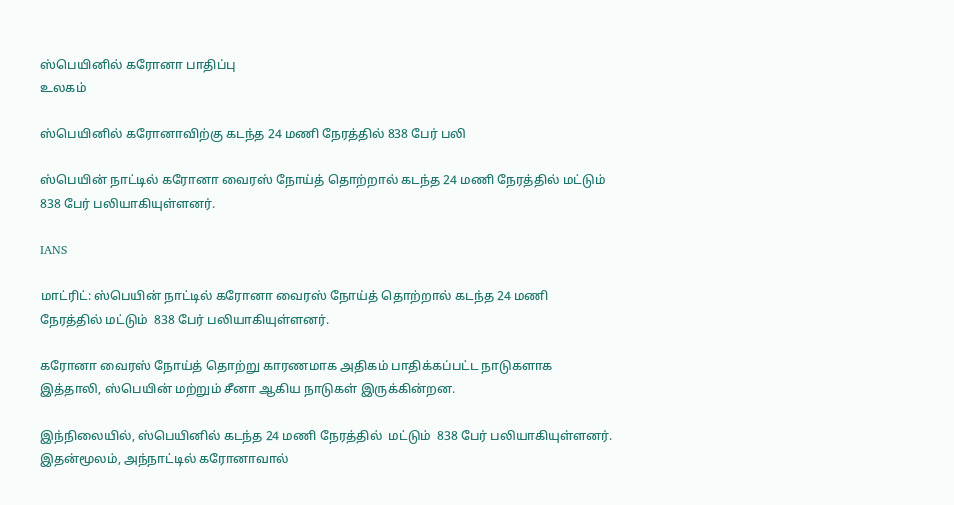ஸ்பெயினில் கரோனா பாதிப்பு
உலகம்

ஸ்பெயினில் கரோனாவிற்கு கடந்த 24 மணி நேரத்தில் 838 பேர் பலி

ஸ்பெயின் நாட்டில் கரோனா வைரஸ் நோய்த் தொற்றால் கடந்த 24 மணி நேரத்தில் மட்டும்  838 பேர் பலியாகியுள்ளனர்.

IANS

மாட்ரிட்: ஸ்பெயின் நாட்டில் கரோனா வைரஸ் நோய்த் தொற்றால் கடந்த 24 மணி நேரத்தில் மட்டும்  838 பேர் பலியாகியுள்ளனர்.

கரோனா வைரஸ் நோய்த் தொற்று காரணமாக அதிகம் பாதிக்கப்பட்ட நாடுகளாக இத்தாலி, ஸ்பெயின் மற்றும் சீனா ஆகிய நாடுகள் இருக்கின்றன.

இந்நிலையில், ஸ்பெயினில் கடந்த 24 மணி நேரத்தில்  மட்டும்  838 பேர் பலியாகியுள்ளனர். இதன்மூலம், அந்நாட்டில் கரோனாவால்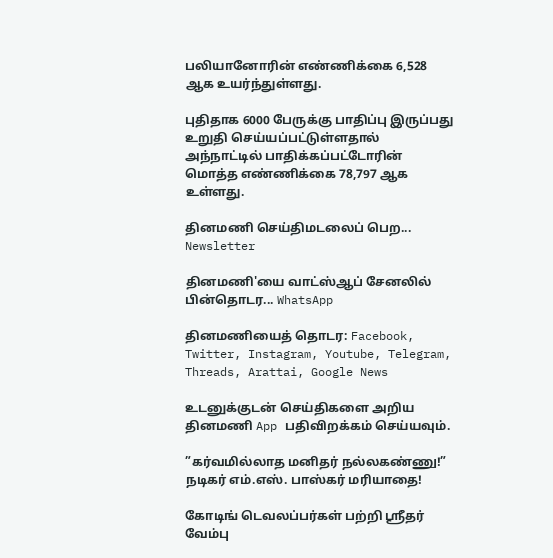பலியானோரின் எண்ணிக்கை 6,528 ஆக உயர்ந்துள்ளது.

புதிதாக 6000 பேருக்கு பாதிப்பு இருப்பது உறுதி செய்யப்பட்டுள்ளதால் அந்நாட்டில் பாதிக்கப்பட்டோரின் மொத்த எண்ணிக்கை 78,797 ஆக உள்ளது.

தினமணி செய்திமடலைப் பெற... Newsletter

தினமணி'யை வாட்ஸ்ஆப் சேனலில் பின்தொடர... WhatsApp

தினமணியைத் தொடர: Facebook, Twitter, Instagram, Youtube, Telegram, Threads, Arattai, Google News

உடனுக்குடன் செய்திகளை அறிய தினமணி App பதிவிறக்கம் செய்யவும்.

”கர்வமில்லாத மனிதர் நல்லகண்ணு!” நடிகர் எம்.எஸ். பாஸ்கர் மரியாதை!

கோடிங் டெவலப்பர்கள் பற்றி ஸ்ரீதர் வேம்பு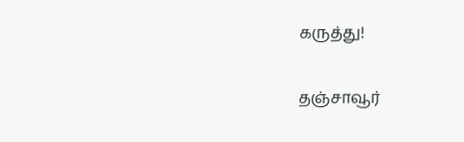கருத்து!

தஞ்சாவூர்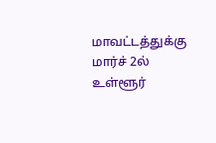மாவட்டத்துக்கு மார்ச் 2ல் உள்ளூர்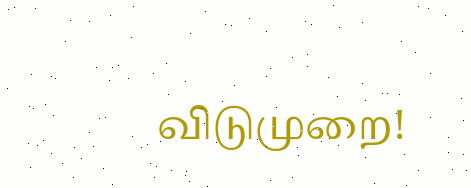விடுமுறை!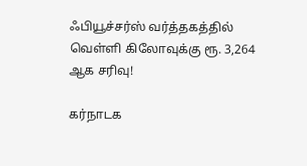ஃபியூச்சர்ஸ் வர்த்தகத்தில் வெள்ளி கிலோவுக்கு ரூ. 3,264 ஆக சரிவு!

கர்நாடக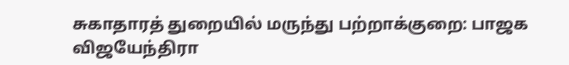சுகாதாரத் துறையில் மருந்து பற்றாக்குறை: பாஜக விஜயேந்திரா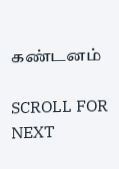கண்டனம்

SCROLL FOR NEXT